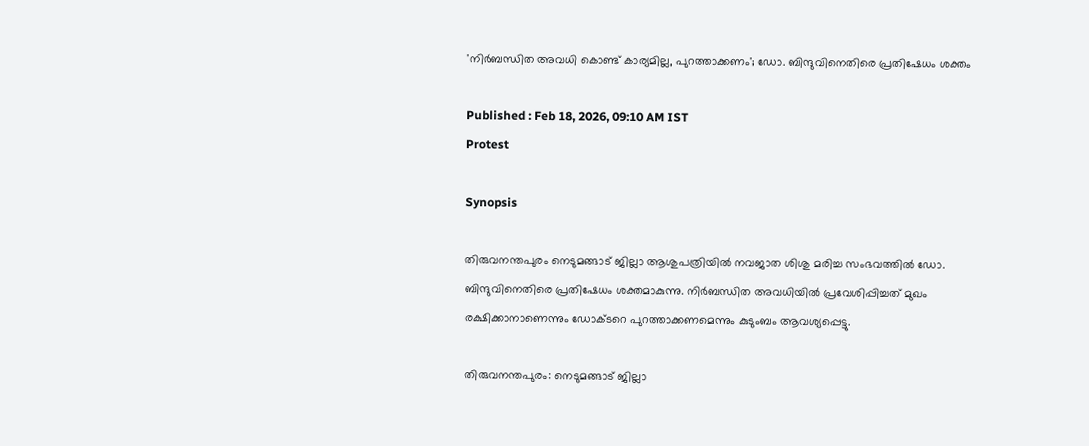'നിർബന്ധിത അവധി കൊണ്ട് കാര്യമില്ല, പുറത്താക്കണം'; ഡോ. ബിന്ദുവിനെതിരെ പ്രതിഷേധം ശക്തം

Published : Feb 18, 2026, 09:10 AM IST
Protest

Synopsis

തിരുവനന്തപുരം നെടുമങ്ങാട് ജില്ലാ ആശുപത്രിയിൽ നവജാത ശിശു മരിച്ച സംഭവത്തിൽ ഡോ. ബിന്ദുവിനെതിരെ പ്രതിഷേധം ശക്തമാകുന്നു. നിർബന്ധിത അവധിയിൽ പ്രവേശിപ്പിച്ചത് മുഖം രക്ഷിക്കാനാണെന്നും ഡോക്ടറെ പുറത്താക്കണമെന്നും കുടുംബം ആവശ്യപ്പെട്ടു.

തിരുവനന്തപുരം: നെടുമങ്ങാട് ജില്ലാ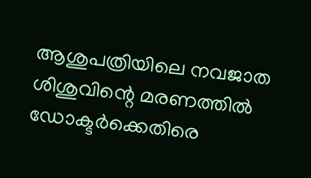ആശുപത്രിയിലെ നവജാത ശിശുവിന്റെ മരണത്തിൽ ഡോക്ടർക്കെതിരെ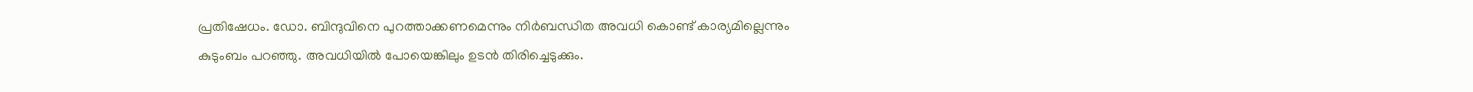പ്രതിഷേധം. ഡോ. ബിന്ദുവിനെ പുറത്താക്കണമെന്നും നിർബന്ധിത അവധി കൊണ്ട് കാര്യമില്ലെന്നും കുടുംബം പറഞ്ഞു. അവധിയിൽ പോയെങ്കിലും ഉടൻ തിരിച്ചെടുക്കും.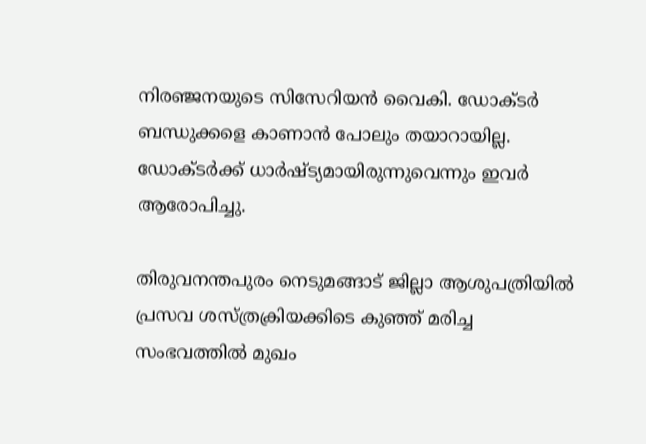നിരഞ്ജനയുടെ സിസേറിയൻ വൈകി. ഡോക്ടർ ബന്ധുക്കളെ കാണാൻ പോലും തയാറായില്ല. ഡോക്ടർക്ക് ധാർഷ്ട്യമായിരുന്നുവെന്നും ഇവർ ആരോപിച്ചു.

തിരുവനന്തപുരം നെടുമങ്ങാട് ജില്ലാ ആശുപത്രിയിൽ പ്രസവ ശസ്ത്രക്രിയക്കിടെ കുഞ്ഞ് മരിച്ച സംഭവത്തിൽ മുഖം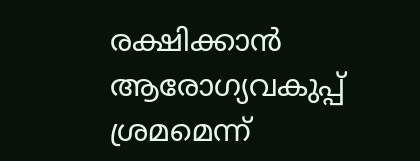രക്ഷിക്കാൻ ആരോഗ്യവകുപ്പ് ശ്രമമെന്ന്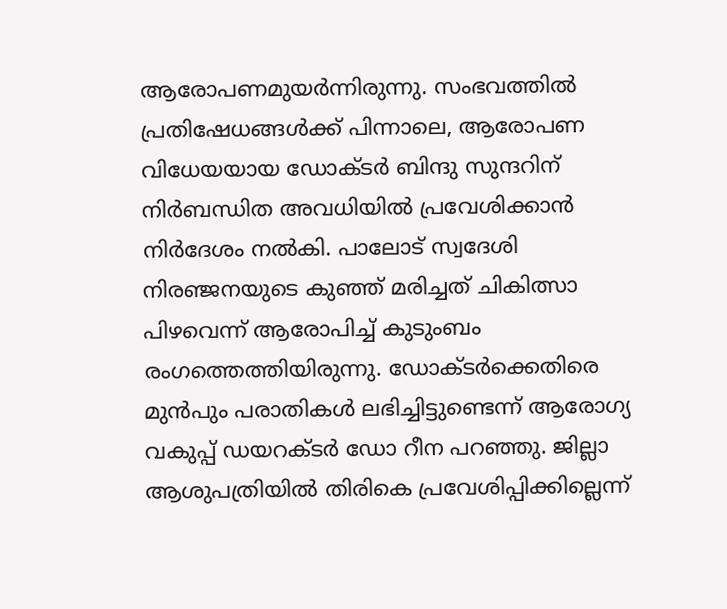ആരോപണമുയർന്നിരുന്നു. സംഭവത്തിൽ പ്രതിഷേധങ്ങൾക്ക് പിന്നാലെ, ആരോപണ വിധേയയായ ഡോക്ടർ ബിന്ദു സുന്ദറിന് നിർബന്ധിത അവധിയിൽ പ്രവേശിക്കാൻ നിർദേശം നൽകി. പാലോട് സ്വദേശി നിരഞ്ജനയുടെ കുഞ്ഞ് മരിച്ചത് ചികിത്സാ പിഴവെന്ന് ആരോപിച്ച് കുടുംബം രംഗത്തെത്തിയിരുന്നു. ഡോക്ടർക്കെതിരെ മുൻപും പരാതികൾ ലഭിച്ചിട്ടുണ്ടെന്ന് ആരോഗ്യ വകുപ്പ് ഡയറക്ടർ ഡോ റീന പറഞ്ഞു. ജില്ലാ ആശുപത്രിയിൽ തിരികെ പ്രവേശിപ്പിക്കില്ലെന്ന്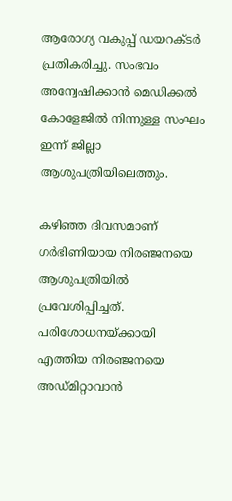ആരോഗ്യ വകുപ്പ് ഡയറക്ടർ പ്രതികരിച്ചു. സംഭവം അന്വേഷിക്കാൻ മെഡിക്കൽ കോളേജിൽ നിന്നുള്ള സംഘം ഇന്ന് ജില്ലാ ആശുപത്രിയിലെത്തും.

കഴിഞ്ഞ ദിവസമാണ് ഗർഭിണിയായ നിരഞ്ജനയെ ആശുപത്രിയിൽ പ്രവേശിപ്പിച്ചത്. പരിശോധനയ്ക്കായി എത്തിയ നിരഞ്ജനയെ അഡ്‌മിറ്റാവാൻ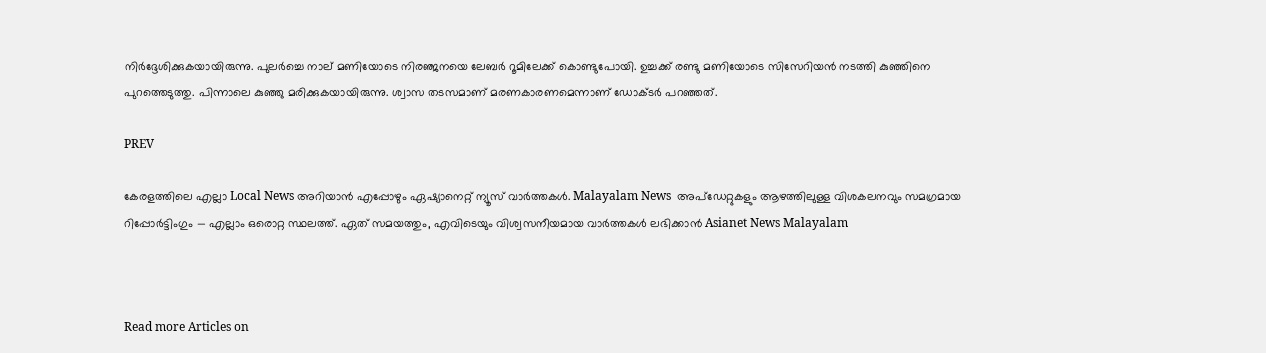നിര്‍ദ്ദേശിക്കുകയായിരുന്നു. പുലർച്ചെ നാല് മണിയോടെ നിരഞ്ജനയെ ലേബർ റൂമിലേക്ക് കൊണ്ടുപോയി. ഉച്ചക്ക് രണ്ടു മണിയോടെ സിസേറിയൻ നടത്തി കുഞ്ഞിനെ പുറത്തെടുത്തു. പിന്നാലെ കുഞ്ഞു മരിക്കുകയായിരുന്നു. ശ്വാസ തടസമാണ് മരണകാരണമെന്നാണ് ഡോക്ടർ പറഞ്ഞത്.

PREV

കേരളത്തിലെ എല്ലാ Local News അറിയാൻ എപ്പോഴും ഏഷ്യാനെറ്റ് ന്യൂസ് വാർത്തകൾ. Malayalam News  അപ്‌ഡേറ്റുകളും ആഴത്തിലുള്ള വിശകലനവും സമഗ്രമായ റിപ്പോർട്ടിംഗും — എല്ലാം ഒരൊറ്റ സ്ഥലത്ത്. ഏത് സമയത്തും, എവിടെയും വിശ്വസനീയമായ വാർത്തകൾ ലഭിക്കാൻ Asianet News Malayalam



Read more Articles on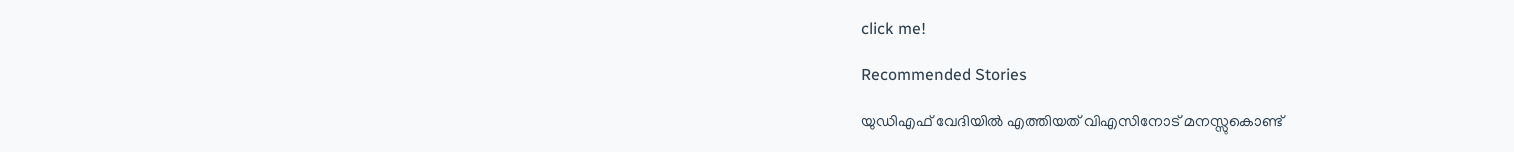click me!

Recommended Stories

യുഡിഎഫ് വേദിയിൽ എത്തിയത് വിഎസിനോട് മനസ്സുകൊണ്ട്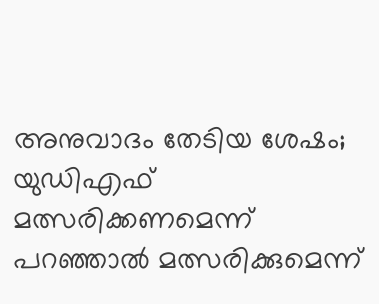അനുവാദം തേടിയ ശേഷം; യുഡിഎഫ് മത്സരിക്കണമെന്ന് പറഞ്ഞാൽ മത്സരിക്കുമെന്ന്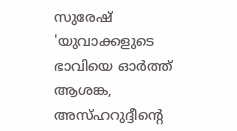സുരേഷ്
'യുവാക്കളുടെ ഭാവിയെ ഓർത്ത് ആശങ്ക, അസ്ഹറുദ്ദീന്റെ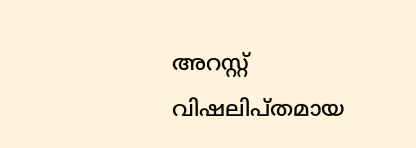അറസ്റ്റ് വിഷലിപ്തമായ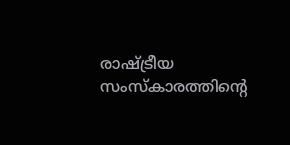രാഷ്ട്രീയ സംസ്കാരത്തിന്റെ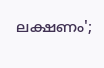ലക്ഷണം';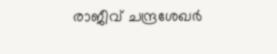രാജീവ് ചന്ദ്രശേഖർ